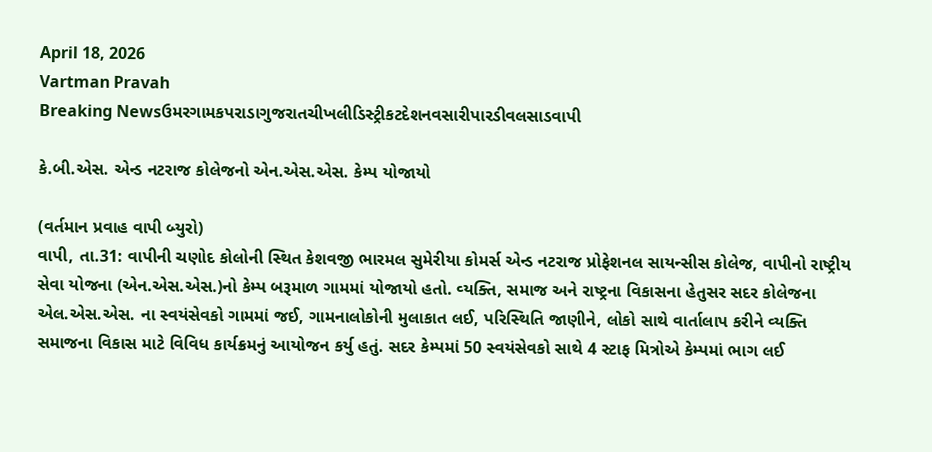April 18, 2026
Vartman Pravah
Breaking Newsઉમરગામકપરાડાગુજરાતચીખલીડિસ્ટ્રીકટદેશનવસારીપારડીવલસાડવાપી

કે.બી.એસ. એન્‍ડ નટરાજ કોલેજનો એન.એસ.એસ. કેમ્‍પ યોજાયો

(વર્તમાન પ્રવાહ વાપી બ્‍યુરો)
વાપી, તા.31: વાપીની ચણોદ કોલોની સ્‍થિત કેશવજી ભારમલ સુમેરીયા કોમર્સ એન્‍ડ નટરાજ પ્રોફેશનલ સાયન્‍સીસ કોલેજ, વાપીનો રાષ્‍ટ્રીય સેવા યોજના (એન.એસ.એસ.)નો કેમ્‍પ બરૂમાળ ગામમાં યોજાયો હતો. વ્‍યક્‍તિ, સમાજ અને રાષ્‍ટ્રના વિકાસના હેતુસર સદર કોલેજના એલ.એસ.એસ. ના સ્‍વયંસેવકો ગામમાં જઈ, ગામનાલોકોની મુલાકાત લઈ, પરિસ્‍થિતિ જાણીને, લોકો સાથે વાર્તાલાપ કરીને વ્‍યક્‍તિ સમાજના વિકાસ માટે વિવિધ કાર્યક્રમનું આયોજન કર્યુ હતું. સદર કેમ્‍પમાં 50 સ્‍વયંસેવકો સાથે 4 સ્‍ટાફ મિત્રોએ કેમ્‍પમાં ભાગ લઈ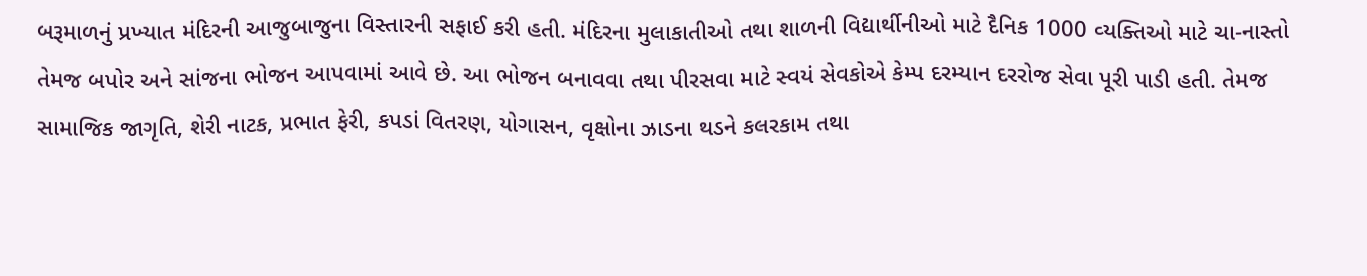બરૂમાળનું પ્રખ્‍યાત મંદિરની આજુબાજુના વિસ્‍તારની સફાઈ કરી હતી. મંદિરના મુલાકાતીઓ તથા શાળની વિદ્યાર્થીનીઓ માટે દૈનિક 1000 વ્‍યક્‍તિઓ માટે ચા-નાસ્‍તો તેમજ બપોર અને સાંજના ભોજન આપવામાં આવે છે. આ ભોજન બનાવવા તથા પીરસવા માટે સ્‍વયં સેવકોએ કેમ્‍પ દરમ્‍યાન દરરોજ સેવા પૂરી પાડી હતી. તેમજ સામાજિક જાગૃતિ, શેરી નાટક, પ્રભાત ફેરી, કપડાં વિતરણ, યોગાસન, વૃક્ષોના ઝાડના થડને કલરકામ તથા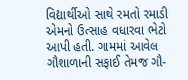વિદ્યાર્થીઓ સાથે રમતો રમાડી એમનો ઉત્‍સાહ વધારવા ભેટો આપી હતી. ગામમાં આવેલ ગૌશાળાની સફાઈ તેમજ ગૌ-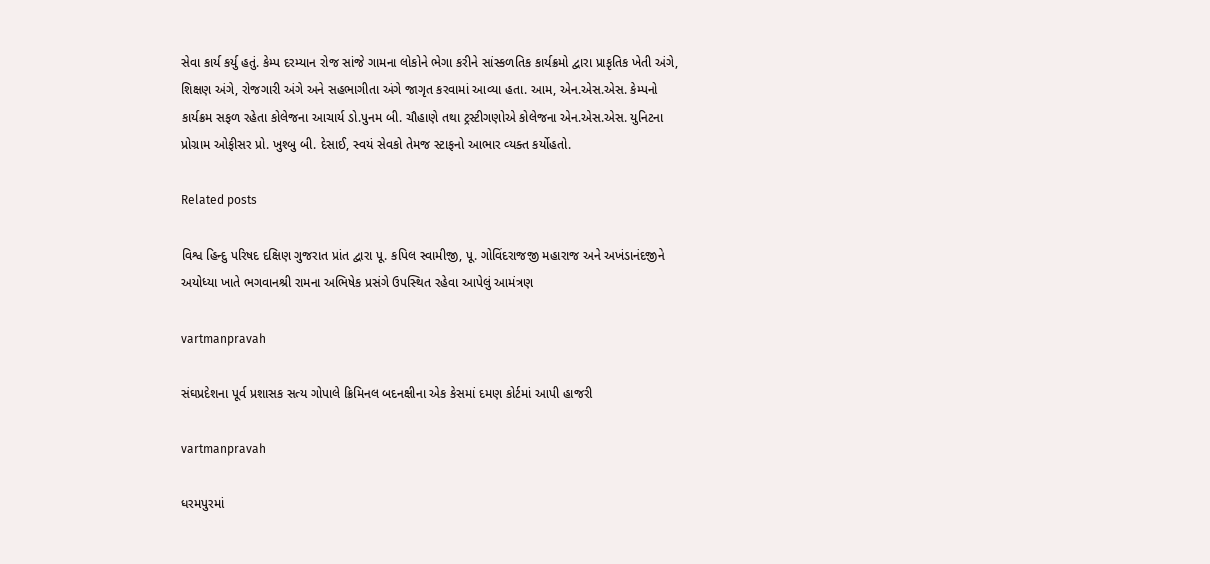સેવા કાર્ય કર્યુ હતું. કેમ્‍પ દરમ્‍યાન રોજ સાંજે ગામના લોકોને ભેગા કરીને સાંસ્‍કળતિક કાર્યક્રમો દ્વારા પ્રાકૃતિક ખેતી અંગે, શિક્ષણ અંગે, રોજગારી અંગે અને સહભાગીતા અંગે જાગૃત કરવામાં આવ્‍યા હતા. આમ, એન.એસ.એસ. કેમ્‍પનો કાર્યક્રમ સફળ રહેતા કોલેજના આચાર્ય ડો.પુનમ બી. ચૌહાણે તથા ટ્રસ્‍ટીગણોએ કોલેજના એન.એસ.એસ. યુનિટના પ્રોગ્રામ ઓફીસર પ્રો. ખુશ્‍બુ બી. દેસાઈ, સ્‍વયં સેવકો તેમજ સ્‍ટાફનો આભાર વ્‍યક્‍ત કર્યોહતો.

Related posts

વિશ્વ હિન્‍દુ પરિષદ દક્ષિણ ગુજરાત પ્રાંત દ્વારા પૂ. કપિલ સ્‍વામીજી, પૂ. ગોવિંદરાજજી મહારાજ અને અખંડાનંદજીને અયોધ્‍યા ખાતે ભગવાનશ્રી રામના અભિષેક પ્રસંગે ઉપસ્‍થિત રહેવા આપેલું આમંત્રણ

vartmanpravah

સંઘપ્રદેશના પૂર્વ પ્રશાસક સત્‍ય ગોપાલે ક્રિમિનલ બદનક્ષીના એક કેસમાં દમણ કોર્ટમાં આપી હાજરી

vartmanpravah

ધરમપુરમાં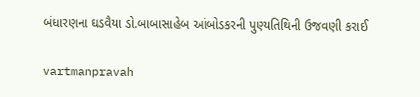બંધારણના ઘડવૈયા ડો.બાબાસાહેબ આંબોડકરની પુણ્‍યતિથિની ઉજવણી કરાઈ

vartmanpravah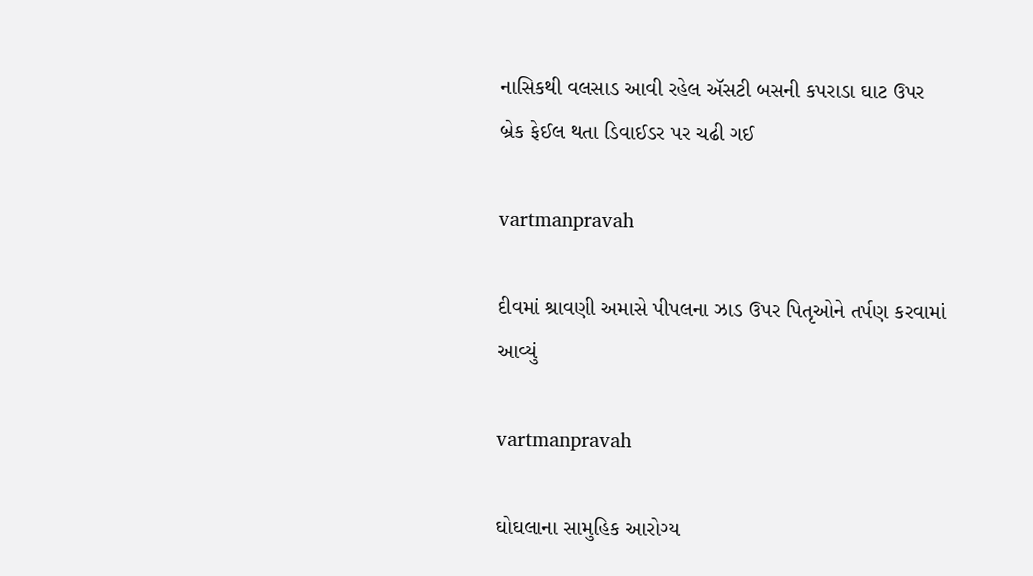નાસિકથી વલસાડ આવી રહેલ ઍસટી બસની કપરાડા ઘાટ ઉપર બ્રેક ફેઈલ થતા ડિવાઈડર પર ચઢી ગઈ

vartmanpravah

દીવમાં શ્રાવણી અમાસે પીપલના ઝાડ ઉપર પિતૃઓને તર્પણ કરવામાં આવ્‍યું

vartmanpravah

ઘોઘલાના સામુહિક આરોગ્‍ય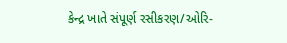કેન્‍દ્ર ખાતે સંપૂર્ણ રસીકરણ/ઓરિ-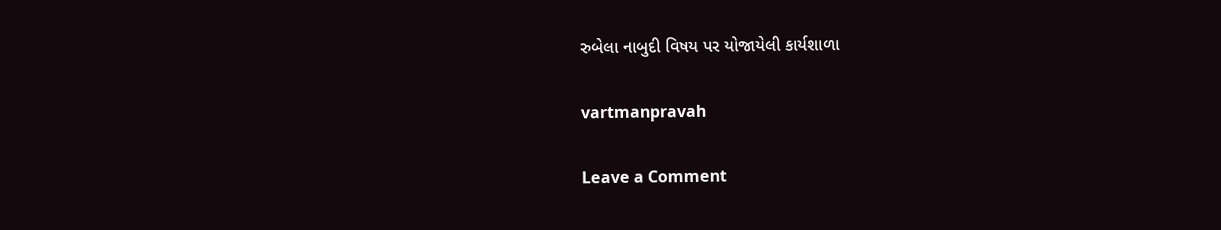રુબેલા નાબુદી વિષય પર યોજાયેલી કાર્યશાળા

vartmanpravah

Leave a Comment